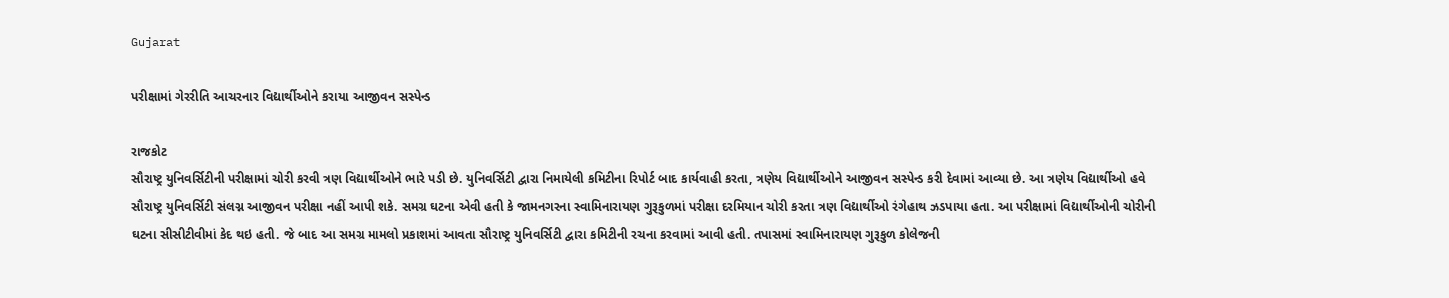Gujarat

પરીક્ષામાં ગેરરીતિ આચરનાર વિદ્યાર્થીઓને કરાયા આજીવન સસ્પેન્ડ

રાજકોટ
સૌરાષ્ટ્ર યુનિવર્સિટીની પરીક્ષામાં ચોરી કરવી ત્રણ વિદ્યાર્થીઓને ભારે પડી છે. યુનિવર્સિટી દ્વારા નિમાયેલી કમિટીના રિપોર્ટ બાદ કાર્યવાહી કરતા, ત્રણેય વિદ્યાર્થીઓને આજીવન સસ્પેન્ડ કરી દેવામાં આવ્યા છે. આ ત્રણેય વિદ્યાર્થીઓ હવે સૌરાષ્ટ્ર યુનિવર્સિટી સંલગ્ન આજીવન પરીક્ષા નહીં આપી શકે. સમગ્ર ઘટના એવી હતી કે જામનગરના સ્વામિનારાયણ ગુરૂકુળમાં પરીક્ષા દરમિયાન ચોરી કરતા ત્રણ વિદ્યાર્થીઓ રંગેહાથ ઝડપાયા હતા. આ પરીક્ષામાં વિદ્યાર્થીઓની ચોરીની ઘટના સીસીટીવીમાં કેદ થઇ હતી. જે બાદ આ સમગ્ર મામલો પ્રકાશમાં આવતા સૌરાષ્ટ્ર યુનિવર્સિટી દ્વારા કમિટીની રચના કરવામાં આવી હતી. તપાસમાં સ્વામિનારાયણ ગુરૂકુળ કોલેજની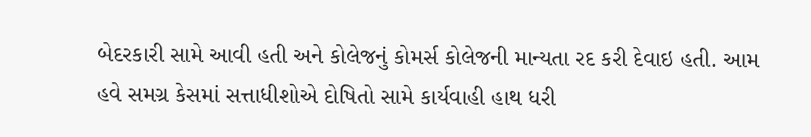બેદરકારી સામે આવી હતી અને કોલેજનું કોમર્સ કોલેજની માન્યતા રદ કરી દેવાઇ હતી. આમ હવે સમગ્ર કેસમાં સત્તાધીશોએ દોષિતો સામે કાર્યવાહી હાથ ધરી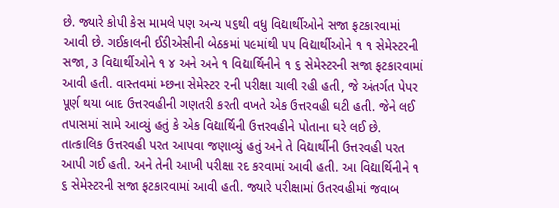છે. જ્યારે કોપી કેસ મામલે પણ અન્ય ૫૬થી વધુ વિદ્યાર્થીઓને સજા ફટકારવામાં આવી છે. ગઈકાલની ઈડીએસીની બેઠકમાં ૫૯માંથી ૫૫ વિદ્યાર્થીઓને ૧ ૧ સેમેસ્ટરની સજા, ૩ વિદ્યાર્થીઓને ૧ ૪ અને અને ૧ વિદ્યાર્થિનીને ૧ ૬ સેમેસ્ટરની સજા ફટકારવામાં આવી હતી. વાસ્તવમાં મ્છના સેમેસ્ટર ૨ની પરીક્ષા ચાલી રહી હતી, જે અંતર્ગત પેપર પૂર્ણ થયા બાદ ઉત્તરવહીની ગણતરી કરતી વખતે એક ઉત્તરવહી ઘટી હતી. જેને લઈ તપાસમાં સામે આવ્યું હતું કે એક વિદ્યાર્થિની ઉત્તરવહીને પોતાના ઘરે લઈ છે. તાત્કાલિક ઉત્તરવહી પરત આપવા જણાવ્યું હતું અને તે વિદ્યાર્થીની ઉત્તરવહી પરત આપી ગઈ હતી. અને તેની આખી પરીક્ષા રદ કરવામાં આવી હતી. આ વિદ્યાર્થિનીને ૧ ૬ સેમેસ્ટરની સજા ફટકારવામાં આવી હતી. જ્યારે પરીક્ષામાં ઉતરવહીમાં જવાબ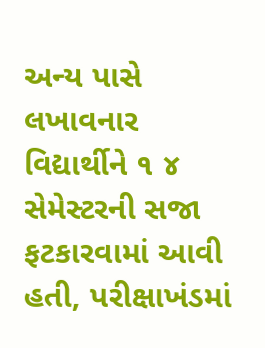અન્ય પાસે લખાવનાર વિદ્યાર્થીને ૧ ૪ સેમેસ્ટરની સજા ફટકારવામાં આવી હતી, પરીક્ષાખંડમાં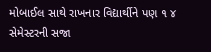મોબાઈલ સાથે રાખનાર વિદ્યાર્થીને પણ ૧ ૪ સેમેસ્ટરની સજા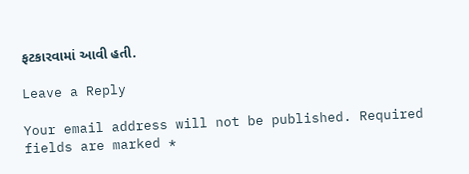ફટકારવામાં આવી હતી.

Leave a Reply

Your email address will not be published. Required fields are marked *